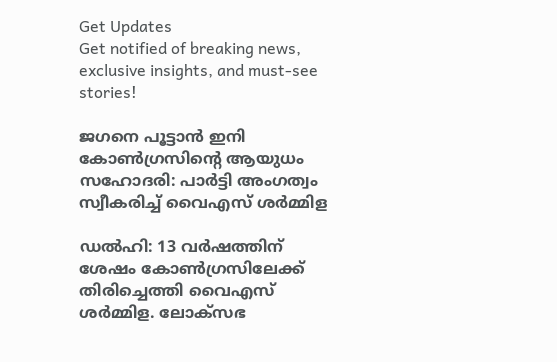Get Updates
Get notified of breaking news, exclusive insights, and must-see stories!

ജഗനെ പൂട്ടാന്‍ ഇനി കോണ്‍ഗ്രസിന്റെ ആയുധം സഹോദരി: പാർട്ടി അംഗത്വം സ്വീകരിച്ച് വൈഎസ് ശർമ്മിള

ഡല്‍ഹി: 13 വർഷത്തിന് ശേഷം കോണ്‍ഗ്രസിലേക്ക് തിരിച്ചെത്തി വൈഎസ് ശർമ്മിള. ലോക്സഭ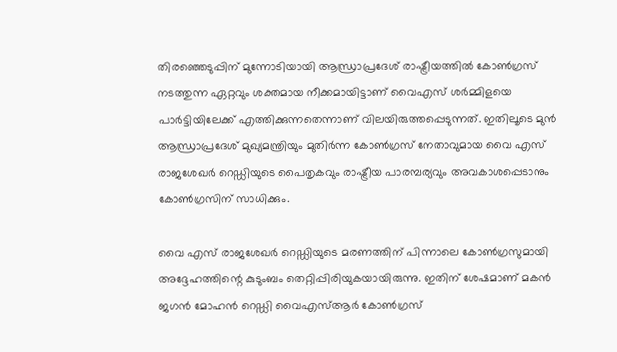തിരഞ്ഞെടുപ്പിന് മുന്നോടിയായി ആന്ധ്രാപ്രദേശ് രാഷ്ട്രീയത്തില്‍ കോണ്‍ഗ്രസ് നടത്തുന്ന ഏറ്റവും ശക്തമായ നീക്കമായിട്ടാണ് വൈഎസ് ശർമ്മിളയെ പാർട്ടിയിലേക്ക് എത്തിക്കുന്നതെന്നാണ് വിലയിരുത്തപ്പെടുന്നത്. ഇതിലൂടെ മുന്‍ ആന്ധ്രാപ്രദേശ് മുഖ്യമന്ത്രിയും മുതിർന്ന കോണ്‍ഗ്രസ് നേതാവുമായ വൈ എസ് രാജശേഖർ റെഡ്ഡിയുടെ പൈതൃകവും രാഷ്ട്രീയ പാരമ്പര്യവും അവകാശപ്പെടാനും കോണ്‍ഗ്രസിന് സാധിക്കും.

വൈ എസ് രാജശേഖർ റെഡ്ഡിയുടെ മരണത്തിന് പിന്നാലെ കോണ്‍ഗ്രസുമായി അദ്ദേഹത്തിന്റെ കുടുംബം തെറ്റിപ്പിരിയുകയായിരുന്നു. ഇതിന് ശേഷമാണ് മകന്‍ ജഗന്‍ മോഹന്‍ റെഡ്ഡി വൈഎസ്ആർ കോണ്‍ഗ്രസ്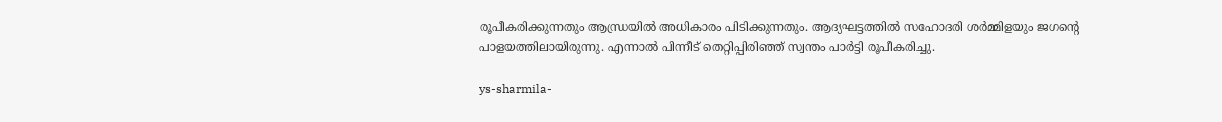രൂപീകരിക്കുന്നതും ആന്ധ്രയില്‍ അധികാരം പിടിക്കുന്നതും. ആദ്യഘട്ടത്തില്‍ സഹോദരി ശർമ്മിളയും ജഗന്റെ പാളയത്തിലായിരുന്നു. എന്നാല്‍ പിന്നീട് തെറ്റിപ്പിരിഞ്ഞ് സ്വന്തം പാർട്ടി രൂപീകരിച്ചു.

ys-sharmila-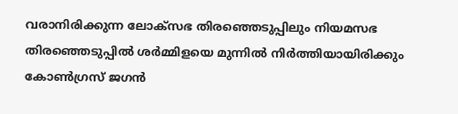വരാനിരിക്കുന്ന ലോക്സഭ തിരഞ്ഞെടുപ്പിലും നിയമസഭ തിരഞ്ഞെടുപ്പില്‍ ശർമ്മിളയെ മുന്നില്‍ നിർത്തിയായിരിക്കും കോണ്‍ഗ്രസ് ജഗന്‍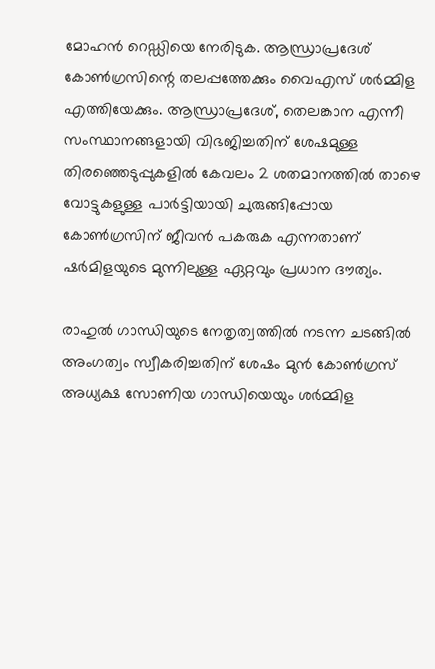മോഹന്‍ റെഡ്ഡിയെ നേരിടുക. ആന്ധ്രാപ്രദേശ് കോണ്‍ഗ്രസിന്റെ തലപ്പത്തേക്കും വൈഎസ് ശർമ്മിള എത്തിയേക്കും. ആന്ധ്രാപ്രദേശ്, തെലങ്കാന എന്നീ സംസ്ഥാനങ്ങളായി വിഭജിച്ചതിന് ശേഷമുള്ള തിരഞ്ഞെടുപ്പുകളില്‍ കേവലം 2 ശതമാനത്തിൽ താഴെ വോട്ടുകളുള്ള പാർട്ടിയായി ചുരുങ്ങിപ്പോയ കോൺഗ്രസിന് ജീവൻ പകരുക എന്നതാണ് ഷർമിളയുടെ മുന്നിലുള്ള ഏറ്റവും പ്രധാന ദൗത്യം.

രാഹുല്‍ ഗാന്ധിയുടെ നേതൃത്വത്തില്‍ നടന്ന ചടങ്ങില്‍ അംഗത്വം സ്വീകരിച്ചതിന് ശേഷം മുൻ കോൺഗ്രസ് അധ്യക്ഷ സോണിയ ഗാന്ധിയെയും ശർമ്മിള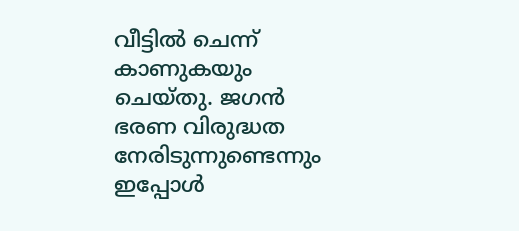വീട്ടില്‍ ചെന്ന് കാണുകയും ചെയ്തു. ജഗൻ ഭരണ വിരുദ്ധത നേരിടുന്നുണ്ടെന്നും ഇപ്പോൾ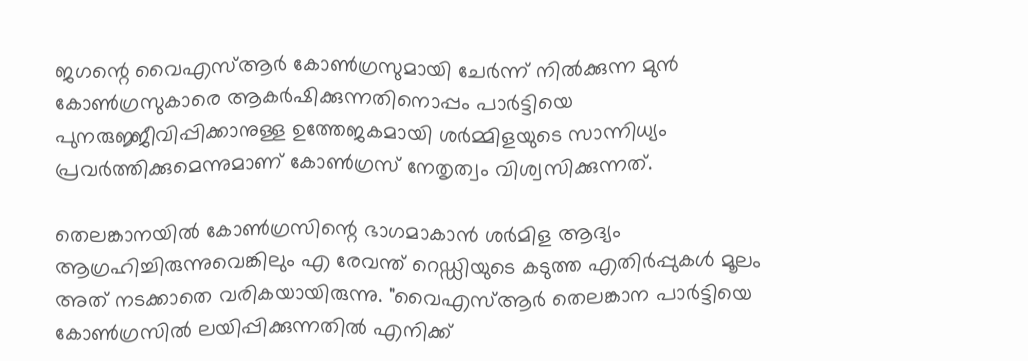ജഗന്റെ വൈഎസ്ആർ കോൺഗ്രസുമായി ചേർന്ന് നിൽക്കുന്ന മുൻ കോൺഗ്രസുകാരെ ആകർഷിക്കുന്നതിനൊപ്പം പാർട്ടിയെ പുനരുജ്ജീവിപ്പിക്കാനുള്ള ഉത്തേജകമായി ശർമ്മിളയുടെ സാന്നിധ്യം പ്രവർത്തിക്കുമെന്നുമാണ് കോൺഗ്രസ് നേതൃത്വം വിശ്വസിക്കുന്നത്.

തെലങ്കാനയിൽ കോൺഗ്രസിന്റെ ഭാഗമാകാൻ ശർമിള ആദ്യം ആഗ്രഹിച്ചിരുന്നുവെങ്കിലും എ രേവന്ത് റെഡ്ഡിയുടെ കടുത്ത എതിർപ്പുകള്‍ മൂലം അത് നടക്കാതെ വരികയായിരുന്നു. "വൈഎസ്ആർ തെലങ്കാന പാർട്ടിയെ കോൺഗ്രസിൽ ലയിപ്പിക്കുന്നതിൽ എനിക്ക്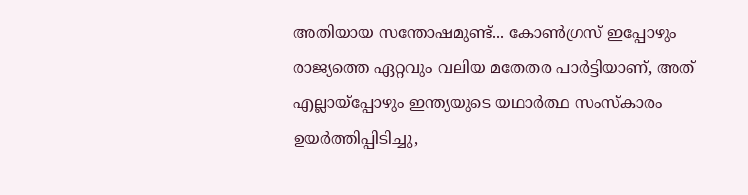അതിയായ സന്തോഷമുണ്ട്... കോൺഗ്രസ് ഇപ്പോഴും രാജ്യത്തെ ഏറ്റവും വലിയ മതേതര പാർട്ടിയാണ്, അത് എല്ലായ്പ്പോഴും ഇന്ത്യയുടെ യഥാർത്ഥ സംസ്കാരം ഉയർത്തിപ്പിടിച്ചു,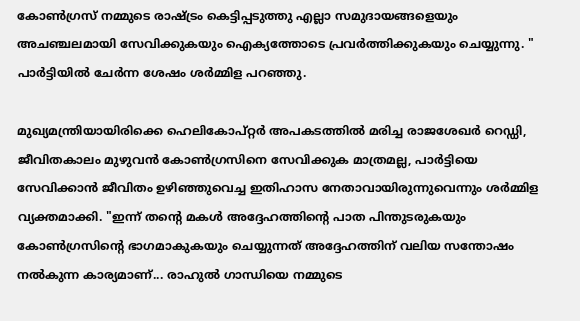കോൺഗ്രസ് നമ്മുടെ രാഷ്ട്രം കെട്ടിപ്പടുത്തു എല്ലാ സമുദായങ്ങളെയും അചഞ്ചലമായി സേവിക്കുകയും ഐക്യത്തോടെ പ്രവർത്തിക്കുകയും ചെയ്യുന്നു. " പാർട്ടിയിൽ ചേർന്ന ശേഷം ശർമ്മിള പറഞ്ഞു.

മുഖ്യമന്ത്രിയായിരിക്കെ ഹെലികോപ്റ്റർ അപകടത്തിൽ മരിച്ച രാജശേഖർ റെഡ്ഡി, ജീവിതകാലം മുഴുവൻ കോൺഗ്രസിനെ സേവിക്കുക മാത്രമല്ല, പാർട്ടിയെ സേവിക്കാൻ ജീവിതം ഉഴിഞ്ഞുവെച്ച ഇതിഹാസ നേതാവായിരുന്നുവെന്നും ശർമ്മിള വ്യക്തമാക്കി. "ഇന്ന് തന്റെ മകൾ അദ്ദേഹത്തിന്റെ പാത പിന്തുടരുകയും കോൺഗ്രസിന്റെ ഭാഗമാകുകയും ചെയ്യുന്നത് അദ്ദേഹത്തിന് വലിയ സന്തോഷം നൽകുന്ന കാര്യമാണ്... രാഹുൽ ഗാന്ധിയെ നമ്മുടെ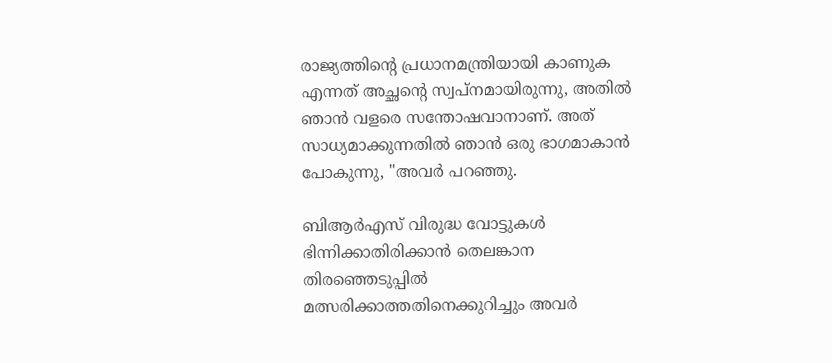രാജ്യത്തിന്റെ പ്രധാനമന്ത്രിയായി കാണുക എന്നത് അച്ഛന്റെ സ്വപ്നമായിരുന്നു, അതിൽ ഞാൻ വളരെ സന്തോഷവാനാണ്. അത് സാധ്യമാക്കുന്നതിൽ ഞാൻ ഒരു ഭാഗമാകാൻ പോകുന്നു, "അവർ പറഞ്ഞു.

ബിആർഎസ് വിരുദ്ധ വോട്ടുകൾ ഭിന്നിക്കാതിരിക്കാൻ തെലങ്കാന തിരഞ്ഞെടുപ്പിൽ മത്സരിക്കാത്തതിനെക്കുറിച്ചും അവർ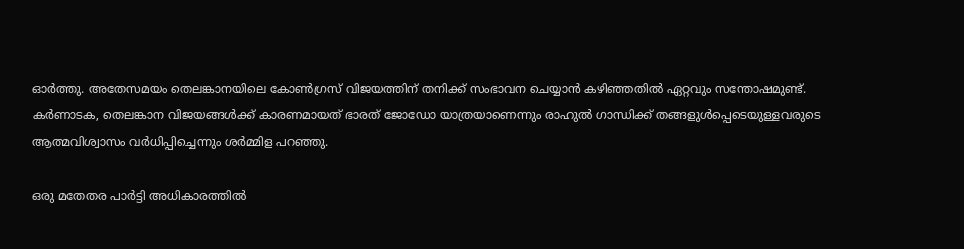ഓർത്തു. അതേസമയം തെലങ്കാനയിലെ കോൺഗ്രസ് വിജയത്തിന് തനിക്ക് സംഭാവന ചെയ്യാൻ കഴിഞ്ഞതിൽ ഏറ്റവും സന്തോഷമുണ്ട്. കർണാടക, തെലങ്കാന വിജയങ്ങൾക്ക് കാരണമായത് ഭാരത് ജോഡോ യാത്രയാണെന്നും രാഹുൽ ഗാന്ധിക്ക് തങ്ങളുൾപ്പെടെയുള്ളവരുടെ ആത്മവിശ്വാസം വർധിപ്പിച്ചെന്നും ശർമ്മിള പറഞ്ഞു.

ഒരു മതേതര പാർട്ടി അധികാരത്തിൽ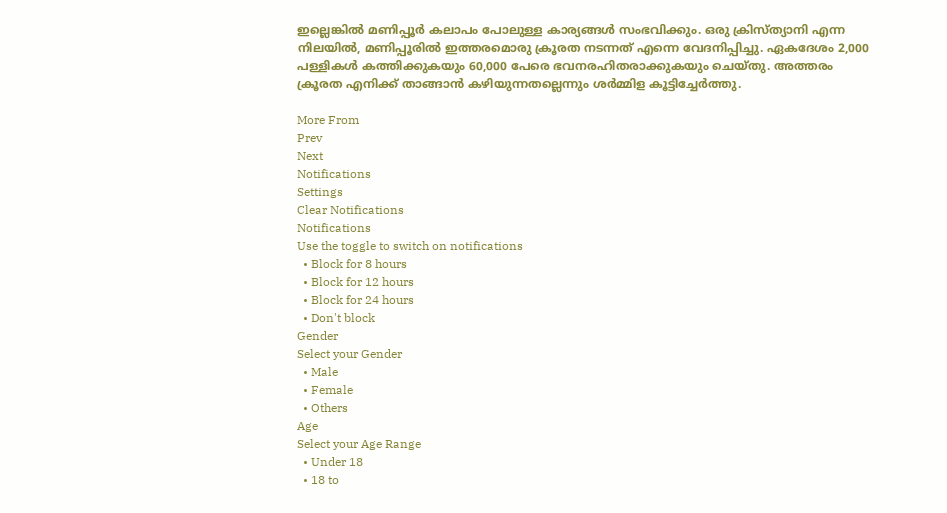ഇല്ലെങ്കിൽ മണിപ്പൂർ കലാപം പോലുള്ള കാര്യങ്ങൾ സംഭവിക്കും. ഒരു ക്രിസ്ത്യാനി എന്ന നിലയിൽ, മണിപ്പൂരിൽ ഇത്തരമൊരു ക്രൂരത നടന്നത് എന്നെ വേദനിപ്പിച്ചു. ഏകദേശം 2,000 പള്ളികൾ കത്തിക്കുകയും 60,000 പേരെ ഭവനരഹിതരാക്കുകയും ചെയ്തു. അത്തരം ക്രൂരത എനിക്ക് താങ്ങാന്‍ കഴിയുന്നതല്ലെന്നും ശർമ്മിള കൂട്ടിച്ചേർത്തു.

More From
Prev
Next
Notifications
Settings
Clear Notifications
Notifications
Use the toggle to switch on notifications
  • Block for 8 hours
  • Block for 12 hours
  • Block for 24 hours
  • Don't block
Gender
Select your Gender
  • Male
  • Female
  • Others
Age
Select your Age Range
  • Under 18
  • 18 to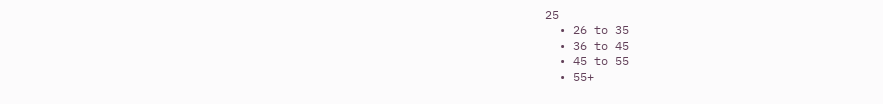25
  • 26 to 35
  • 36 to 45
  • 45 to 55
  • 55+